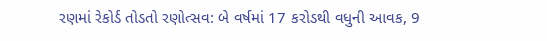રણમાં રેકોર્ડ તોડતો રણોત્સવ: બે વર્ષમાં 17 કરોડથી વધુની આવક, 9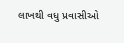લાખથી વધુ પ્રવાસીઓ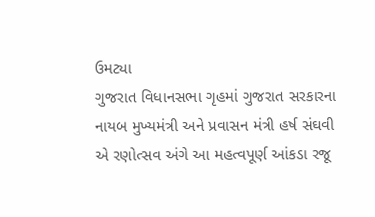ઉમટ્યા
ગુજરાત વિધાનસભા ગૃહમાં ગુજરાત સરકારના નાયબ મુખ્યમંત્રી અને પ્રવાસન મંત્રી હર્ષ સંઘવી એ રણોત્સવ અંગે આ મહત્વપૂર્ણ આંકડા રજૂ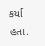કર્યા હતા.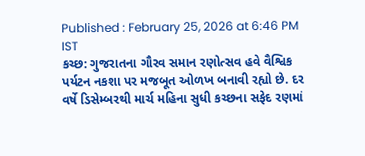Published : February 25, 2026 at 6:46 PM IST
કચ્છ: ગુજરાતના ગૌરવ સમાન રણોત્સવ હવે વૈશ્વિક પર્યટન નકશા પર મજબૂત ઓળખ બનાવી રહ્યો છે. દર વર્ષે ડિસેમ્બરથી માર્ચ મહિના સુધી કચ્છના સફેદ રણમાં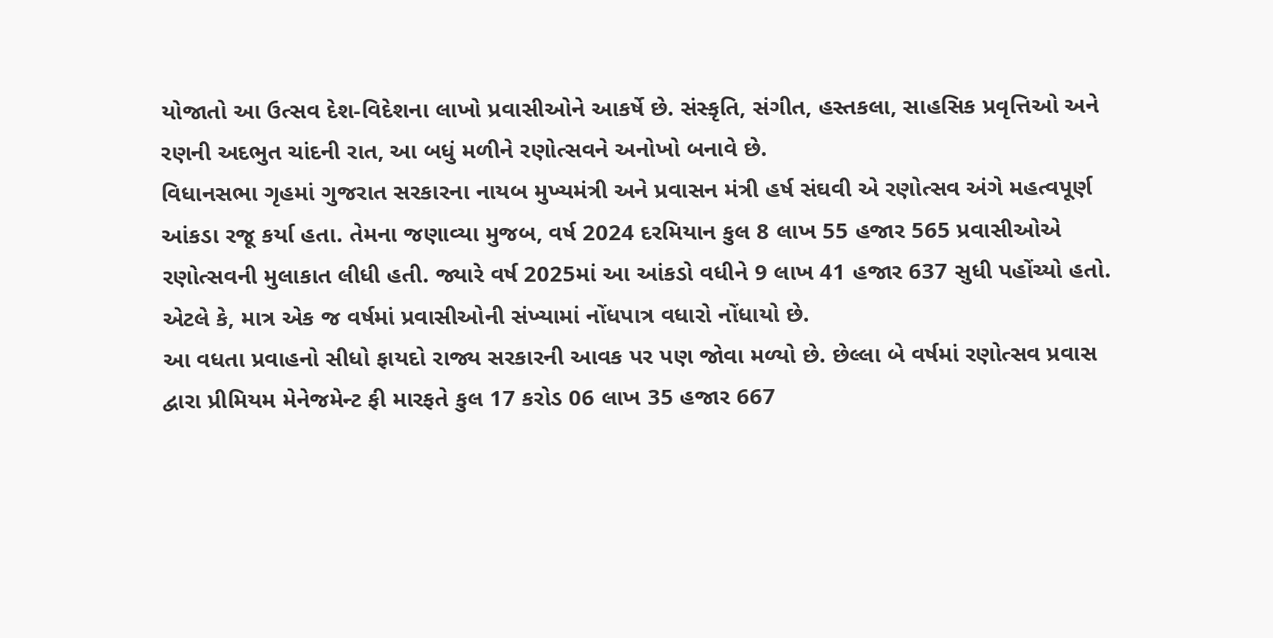યોજાતો આ ઉત્સવ દેશ-વિદેશના લાખો પ્રવાસીઓને આકર્ષે છે. સંસ્કૃતિ, સંગીત, હસ્તકલા, સાહસિક પ્રવૃત્તિઓ અને રણની અદભુત ચાંદની રાત, આ બધું મળીને રણોત્સવને અનોખો બનાવે છે.
વિધાનસભા ગૃહમાં ગુજરાત સરકારના નાયબ મુખ્યમંત્રી અને પ્રવાસન મંત્રી હર્ષ સંઘવી એ રણોત્સવ અંગે મહત્વપૂર્ણ આંકડા રજૂ કર્યા હતા. તેમના જણાવ્યા મુજબ, વર્ષ 2024 દરમિયાન કુલ 8 લાખ 55 હજાર 565 પ્રવાસીઓએ રણોત્સવની મુલાકાત લીધી હતી. જ્યારે વર્ષ 2025માં આ આંકડો વધીને 9 લાખ 41 હજાર 637 સુધી પહોંચ્યો હતો. એટલે કે, માત્ર એક જ વર્ષમાં પ્રવાસીઓની સંખ્યામાં નોંધપાત્ર વધારો નોંધાયો છે.
આ વધતા પ્રવાહનો સીધો ફાયદો રાજ્ય સરકારની આવક પર પણ જોવા મળ્યો છે. છેલ્લા બે વર્ષમાં રણોત્સવ પ્રવાસ દ્વારા પ્રીમિયમ મેનેજમેન્ટ ફી મારફતે કુલ 17 કરોડ 06 લાખ 35 હજાર 667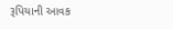રૂપિયાની આવક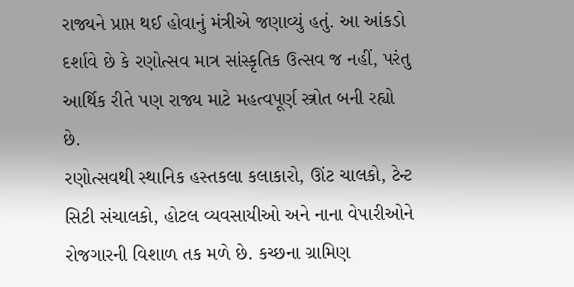રાજ્યને પ્રાપ્ત થઈ હોવાનું મંત્રીએ જણાવ્યું હતું. આ આંકડો દર્શાવે છે કે રણોત્સવ માત્ર સાંસ્કૃતિક ઉત્સવ જ નહીં, પરંતુ આર્થિક રીતે પણ રાજ્ય માટે મહત્વપૂર્ણ સ્ત્રોત બની રહ્યો છે.
રણોત્સવથી સ્થાનિક હસ્તકલા કલાકારો, ઊંટ ચાલકો, ટેન્ટ સિટી સંચાલકો, હોટલ વ્યવસાયીઓ અને નાના વેપારીઓને રોજગારની વિશાળ તક મળે છે. કચ્છના ગ્રામિણ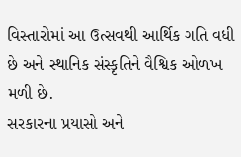વિસ્તારોમાં આ ઉત્સવથી આર્થિક ગતિ વધી છે અને સ્થાનિક સંસ્કૃતિને વૈશ્વિક ઓળખ મળી છે.
સરકારના પ્રયાસો અને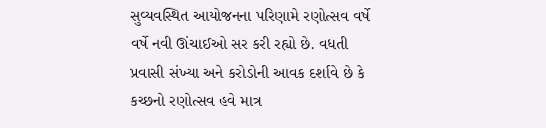સુવ્યવસ્થિત આયોજનના પરિણામે રણોત્સવ વર્ષે વર્ષે નવી ઊંચાઈઓ સર કરી રહ્યો છે. વધતી પ્રવાસી સંખ્યા અને કરોડોની આવક દર્શાવે છે કે કચ્છનો રણોત્સવ હવે માત્ર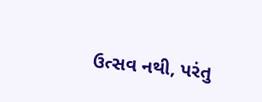ઉત્સવ નથી, પરંતુ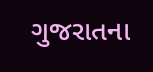ગુજરાતના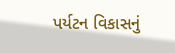પર્યટન વિકાસનું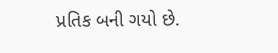પ્રતિક બની ગયો છે.